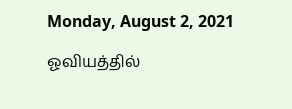Monday, August 2, 2021

ஓவியத்தில்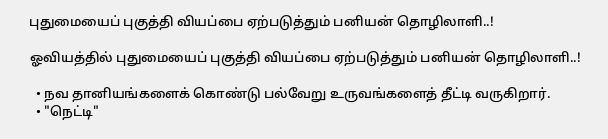புதுமையைப் புகுத்தி வியப்பை ஏற்படுத்தும் பனியன் தொழிலாளி..!

ஓவியத்தில் புதுமையைப் புகுத்தி வியப்பை ஏற்படுத்தும் பனியன் தொழிலாளி..!

  • நவ தானியங்களைக் கொண்டு பல்வேறு உருவங்களைத் தீட்டி வருகிறார்.
  • "நெட்டி"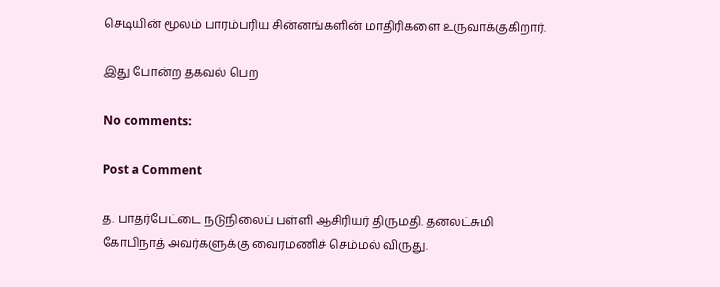செடியின் மூலம் பாரம்பரிய சின்னங்களின் மாதிரிகளை உருவாக்குகிறார்.

இது போன்ற தகவல் பெற

No comments:

Post a Comment

த. பாதர்பேட்டை நடுநிலைப் பள்ளி ஆசிரியர் திருமதி. தனலட்சுமி கோபிநாத் அவர்களுக்கு வைரமணிச் செம்மல் விருது.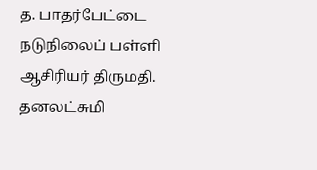த. பாதர்பேட்டை நடுநிலைப் பள்ளி ஆசிரியர் திருமதி. தனலட்சுமி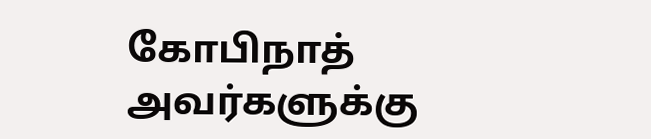கோபிநாத் அவர்களுக்கு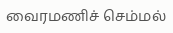வைரமணிச் செம்மல்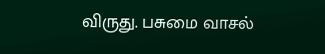விருது. பசுமை வாசல்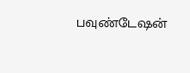பவுண்டேஷன்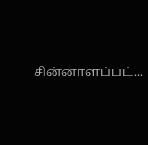சின்னாளப்பட்...